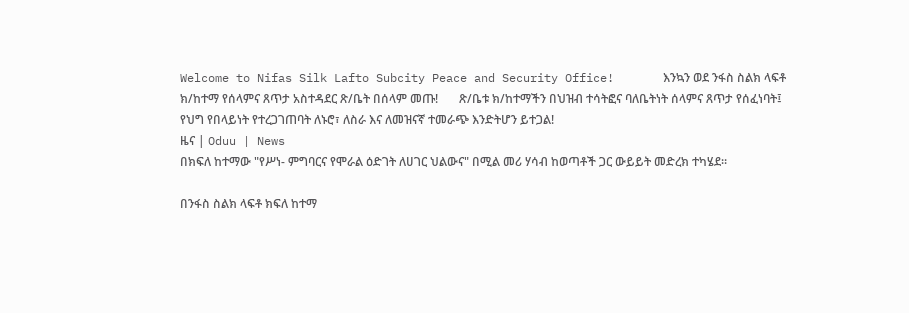Welcome to Nifas Silk Lafto Subcity Peace and Security Office!       እንኳን ወደ ንፋስ ስልክ ላፍቶ ክ/ከተማ የሰላምና ጸጥታ አስተዳደር ጽ/ቤት በሰላም መጡ!       ጽ/ቤቱ ክ/ከተማችን በህዝብ ተሳትፎና ባለቤትነት ሰላምና ጸጥታ የሰፈነባት፤ የህግ የበላይነት የተረጋገጠባት ለኑሮ፣ ለስራ እና ለመዝናኛ ተመራጭ እንድትሆን ይተጋል!
ዜና | Oduu | News
በክፍለ ከተማው "የሥነ- ምግባርና የሞራል ዕድገት ለሀገር ህልውና" በሚል መሪ ሃሳብ ከወጣቶች ጋር ውይይት መድረክ ተካሄደ።

በንፋስ ስልክ ላፍቶ ክፍለ ከተማ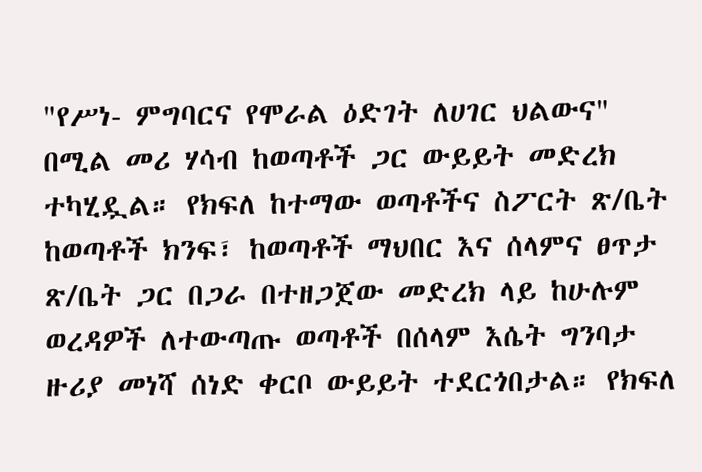"የሥነ- ምግባርና የሞራል ዕድገት ለሀገር ህልውና" በሚል መሪ ሃሳብ ከወጣቶች ጋር ውይይት መድረክ ተካሂዷል። የክፍለ ከተማው ወጣቶችና ስፖርት ጽ/ቤት ከወጣቶች ክንፍ፣ ከወጣቶች ማህበር እና ሰላምና ፀጥታ ጽ/ቤት ጋር በጋራ በተዘጋጀው መድረክ ላይ ከሁሉም ወረዳዎች ለተውጣጡ ወጣቶች በሰላም እሴት ግንባታ ዙሪያ መነሻ ሰነድ ቀርቦ ውይይት ተደርጎበታል። የክፍለ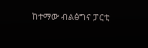ከተማው ብልፅግና ፓርቲ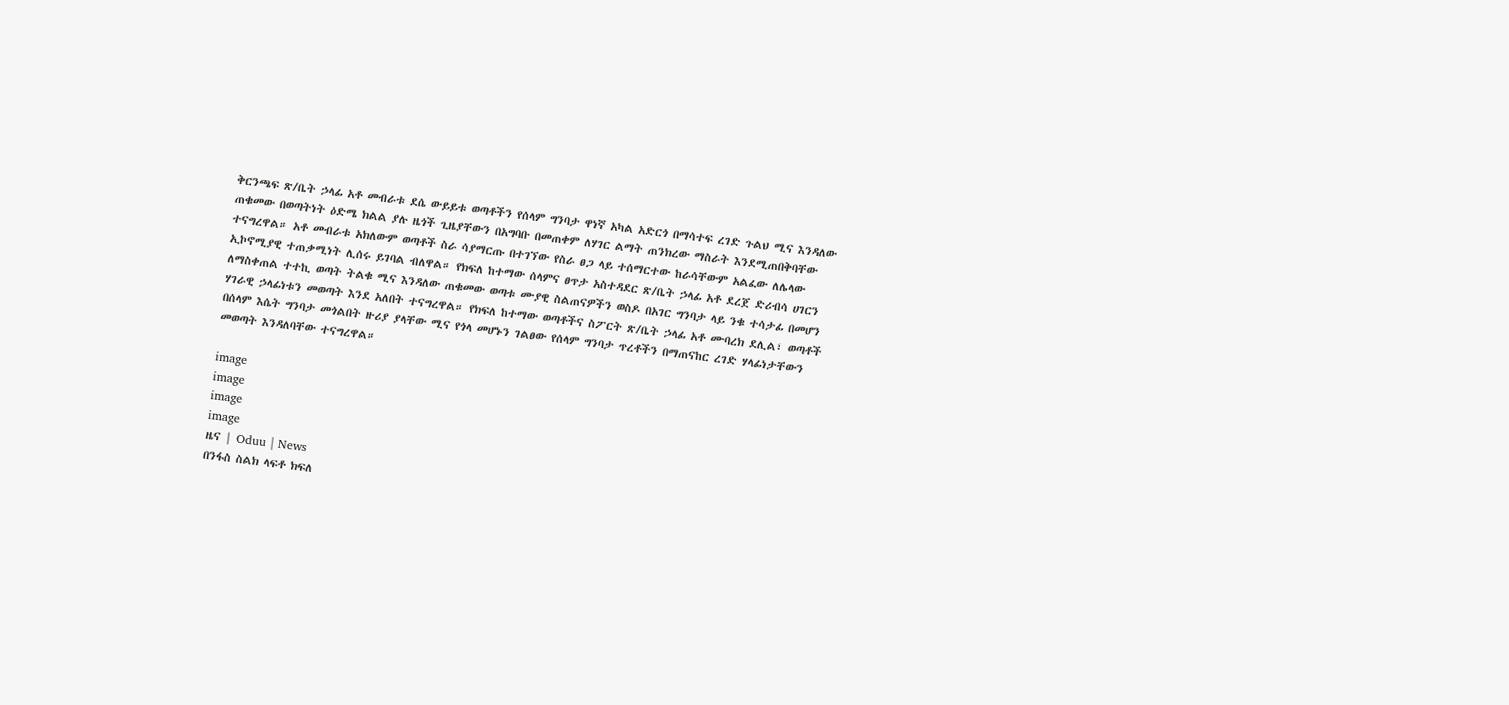ቅርንጫፍ ጽ/ቤት ኃላፊ አቶ መብራቱ ደሴ ውይይቱ ወጣቶችን የሰላም ግንባታ ዋነኛ አካል አድርጎ በማሳተፍ ረገድ ጉልህ ሚና እንዳለው ጠቁመው በወጣትነት ዕድሜ ክልል ያሉ ዜጎች ጊዜያቸውን በአግባቡ በመጠቀም ለሃገር ልማት ጠንክረው ማስራት እንደሚጠበቅባቸው ተናግረዋል። አቶ መብራቱ አክለውም ወጣቶች ስራ ሳያማርጡ በተገኘው የስራ ፀጋ ላይ ተሰማርተው ከራሳቸውም አልፈው ለሌላው ኢኮኖሚያዊ ተጠቃሚነት ሊሰሩ ይገባል ብለዋል። የክፍለ ከተማው ሰላምና ፀጥታ አስተዳደር ጽ/ቤት ኃላፊ አቶ ደረጀ ድሪብሳ ሀገርን ለማስቀጠል ተተኪ ወጣት ትልቁ ሚና እንዳለው ጠቁመው ወጣቱ ሙያዊ ስልጠናዎችን ወስዶ በአገር ግንባታ ላይ ንቁ ተሳታፊ በመሆን ሃገራዊ ኃላፊነቱን መወጣት እንደ አለበት ተናግረዋል። የክፍለ ከተማው ወጣቶችና ስፖርት ጽ/ቤት ኃላፊ አቶ ሙባረክ ደሊል፣ ወጣቶች በሰላም እሴት ግንባታ መጎልበት ዙሪያ ያላቸው ሚና የጎላ መሆኑን ገልፀው የሰላም ግንባታ ጥረቶችን በማጠናከር ረገድ ሃላፊነታቸውን መወጣት እንዳለባቸው ተናግረዋል።

image
image
image
image
ዜና | Oduu | News
በንፋስ ስልክ ላፍቶ ክፍለ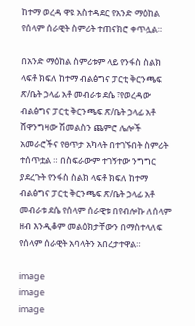ከተማ ወረዳ ዋዩ አስተዳደር የአንድ ማዕከል የሰላም ሰራዊት ስምሪት ተጠናክሮ ቀጥሏል።

በአንድ ማዕከል ስምሪቱም ላይ የንፋስ ስልክ ላፍቶ ክፍለ ከተማ ብልፅግና ፓርቲ ቅርንጫፍ ጽ/ቤት ኃላፊ አቶ መብራቱ ደሴ ፣የወረዳው ብልፅግና ፓርቲ ቅርንጫፍ ጽ/ቤት ኃላፊ አቶ ሸዋንግዛው ሽመልስን ጨምሮ ሌሎች አመራሮችና የፀጥታ አካላት በተገኙበት ስምሪት ተሰጥቷል ። በስፍራውም ተገኝተው ንግግር ያደረጉት የንፋስ ስልክ ላፍቶ ክፍለ ከተማ ብልፅግና ፓርቲ ቅርንጫፍ ጽ/ቤት ኃላፊ አቶ መብራቱ ደሴ የሰላም ሰራዊቱ በየብሎኩ ለሰላም ዘብ እንዲቆም መልዕክታቸውን በማስተላለፍ የሰላም ሰራዊት አባላትን አበረታተዋል።

image
image
image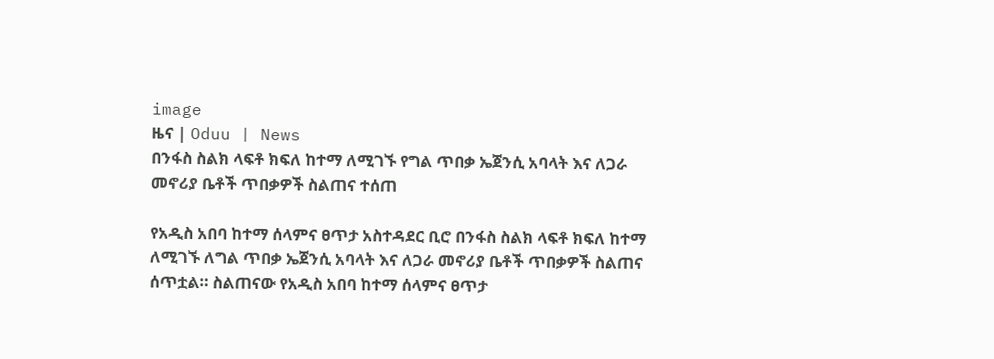image
ዜና | Oduu | News
በንፋስ ስልክ ላፍቶ ክፍለ ከተማ ለሚገኙ የግል ጥበቃ ኤጀንሲ አባላት እና ለጋራ መኖሪያ ቤቶች ጥበቃዎች ስልጠና ተሰጠ

የአዲስ አበባ ከተማ ሰላምና ፀጥታ አስተዳደር ቢሮ በንፋስ ስልክ ላፍቶ ክፍለ ከተማ ለሚገኙ ለግል ጥበቃ ኤጀንሲ አባላት እና ለጋራ መኖሪያ ቤቶች ጥበቃዎች ስልጠና ሰጥቷል። ስልጠናው የአዲስ አበባ ከተማ ሰላምና ፀጥታ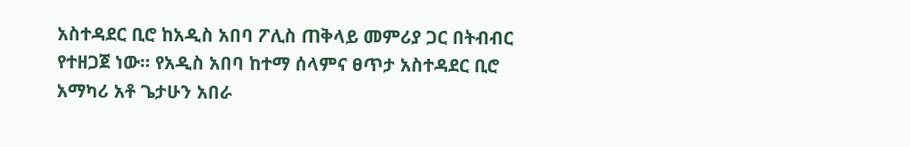አስተዳደር ቢሮ ከአዲስ አበባ ፖሊስ ጠቅላይ መምሪያ ጋር በትብብር የተዘጋጀ ነው። የአዲስ አበባ ከተማ ሰላምና ፀጥታ አስተዳደር ቢሮ አማካሪ አቶ ጌታሁን አበራ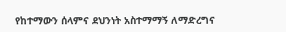የከተማውን ሰላምና ደህንነት አስተማማኝ ለማድረግና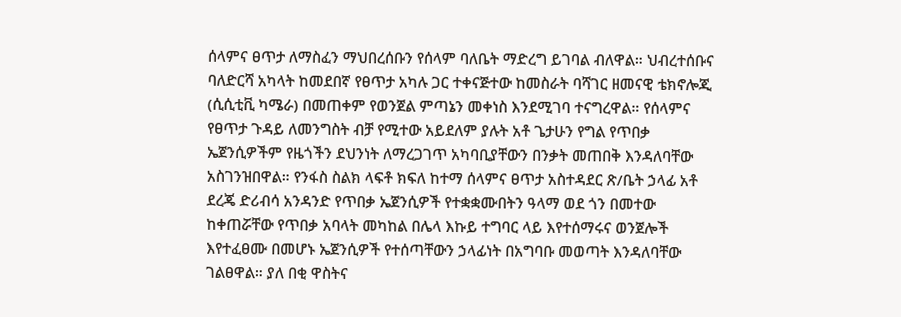ሰላምና ፀጥታ ለማስፈን ማህበረሰቡን የሰላም ባለቤት ማድረግ ይገባል ብለዋል። ህብረተሰቡና ባለድርሻ አካላት ከመደበኛ የፀጥታ አካሉ ጋር ተቀናጅተው ከመስራት ባሻገር ዘመናዊ ቴክኖሎጂ (ሲሲቲቪ ካሜራ) በመጠቀም የወንጀል ምጣኔን መቀነስ እንደሚገባ ተናግረዋል። የሰላምና የፀጥታ ጉዳይ ለመንግስት ብቻ የሚተው አይደለም ያሉት አቶ ጌታሁን የግል የጥበቃ ኤጀንሲዎችም የዜጎችን ደህንነት ለማረጋገጥ አካባቢያቸውን በንቃት መጠበቅ እንዳለባቸው አስገንዝበዋል። የንፋስ ስልክ ላፍቶ ክፍለ ከተማ ሰላምና ፀጥታ አስተዳደር ጽ/ቤት ኃላፊ አቶ ደረጄ ድሪብሳ አንዳንድ የጥበቃ ኤጀንሲዎች የተቋቋሙበትን ዓላማ ወደ ጎን በመተው ከቀጠሯቸው የጥበቃ አባላት መካከል በሌላ እኩይ ተግባር ላይ እየተሰማሩና ወንጀሎች እየተፈፀሙ በመሆኑ ኤጀንሲዎች የተሰጣቸውን ኃላፊነት በአግባቡ መወጣት እንዳለባቸው ገልፀዋል። ያለ በቂ ዋስትና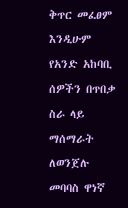ቅጥር መፈፀም እንዲሁም የአንድ አከባቢ ሰዎችን በጥበቃ ስራ ላይ ማሰማራት ለወንጀሉ መባባስ ዋነኛ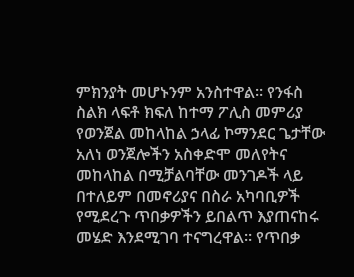ምክንያት መሆኑንም አንስተዋል። የንፋስ ስልክ ላፍቶ ክፍለ ከተማ ፖሊስ መምሪያ የወንጀል መከላከል ኃላፊ ኮማንደር ጌታቸው አለነ ወንጀሎችን አስቀድሞ መለየትና መከላከል በሚቻልባቸው መንገዶች ላይ በተለይም በመኖሪያና በስራ አካባቢዎች የሚደረጉ ጥበቃዎችን ይበልጥ እያጠናከሩ መሄድ እንደሚገባ ተናግረዋል። የጥበቃ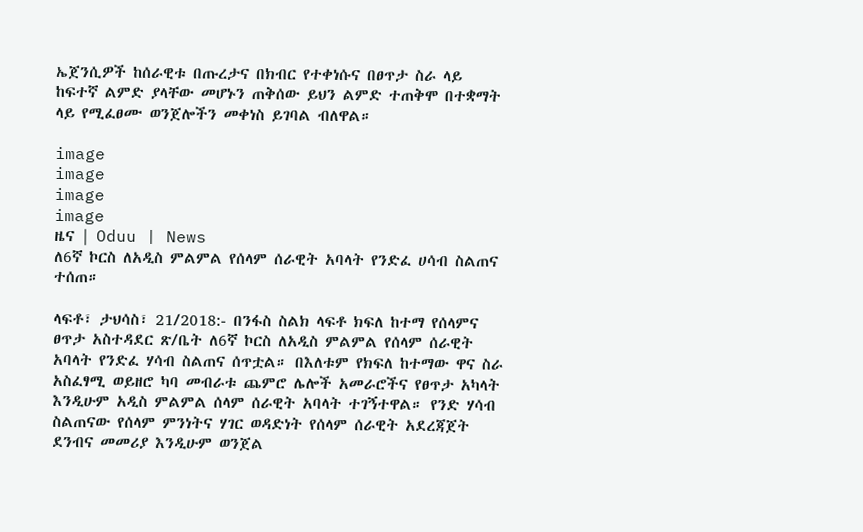ኤጀንሲዎች ከሰራዊቱ በጡረታና በክብር የተቀነሱና በፀጥታ ስራ ላይ ከፍተኛ ልምድ ያላቸው መሆኑን ጠቅሰው ይህን ልምድ ተጠቅሞ በተቋማት ላይ የሚፈፀሙ ወንጀሎችን መቀነስ ይገባል ብለዋል።

image
image
image
image
ዜና | Oduu | News
ለ6ኛ ኮርስ ለአዲስ ምልምል የሰላም ሰራዊት አባላት የንድፈ ሀሳብ ስልጠና ተሰጠ።

ላፍቶ፣ ታህሳስ፣ 21/2018:- በንፋስ ስልክ ላፍቶ ክፍለ ከተማ የሰላምና ፀጥታ አስተዳደር ጽ/ቤት ለ6ኛ ኮርስ ለአዲስ ምልምል የሰላም ሰራዊት አባላት የንድፈ ሃሳብ ስልጠና ሰጥቷል። በእለቱም የክፍለ ከተማው ዋና ስራ አስፈፃሚ ወይዘሮ ካባ መብራቱ ጨምሮ ሌሎች አመራሮችና የፀጥታ አካላት እንዲሁም አዲስ ምልምል ሰላም ሰራዊት አባላት ተገኝተዋል። የንድ ሃሳብ ስልጠናው የሰላም ምንነትና ሃገር ወዳድነት የሰላም ሰራዊት አደረጃጀት ደንብና መመሪያ እንዲሁም ወንጀል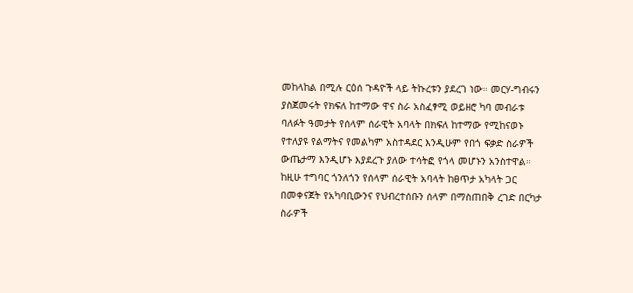መከላከል በሚሉ ርዕሰ ጉዳዮች ላይ ትኩረቱን ያደረገ ነው። መርሃ-ግብሩን ያስጀመሩት የክፍለ ከተማው ዋና ስራ አስፈፃሚ ወይዘሮ ካባ መብራቱ ባለፉት ዓመታት የሰላም ሰራዊት አባላት በክፍለ ከተማው የሚከናወኑ የተለያዩ የልማትና የመልካም አስተዳደር እንዲሁም የበጎ ፍቃድ ስራዎች ውጤታማ እንዲሆኑ እያደረጉ ያለው ተሳትፎ የጎላ መሆኑን አንስተዋል። ከዚሁ ተግባር ጎንለጎን የሰላም ሰራዊት አባላት ከፀጥታ አካላት ጋር በመቀናጀት የአካባቢውንና የህብረተሰቡን ሰላም በማስጠበቅ ረገድ በርካታ ስራዎች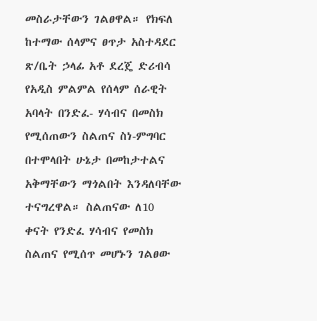መስራታቸውን ገልፀዋል። የክፍለ ከተማው ሰላምና ፀጥታ አስተዳደር ጽ/ቤት ኃላፊ አቶ ደረጄ ድሪብሳ የአዲስ ምልምል የሰላም ሰራዊት አባላት በንድፈ- ሃሳብና በመስክ የሚሰጠውን ስልጠና ስነ-ምግባር በተሞላበት ሁኔታ በመከታተልና አቅማቸውን ማጎልበት እንዳለባቸው ተናግረዋል። ስልጠናው ለ10 ቀናት የንድፈ ሃሳብና የመስክ ስልጠና የሚሰጥ መሆኑን ገልፀው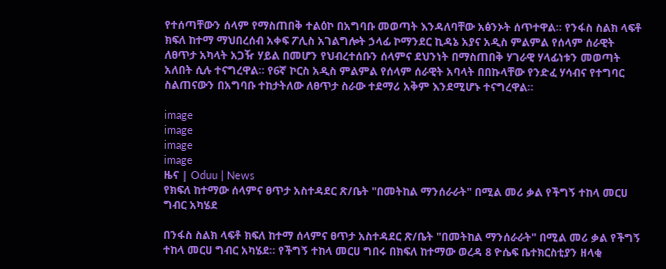የተሰጣቸውን ሰላም የማስጠበቅ ተልዕኮ በአግባቡ መወጣት እንዳለባቸው አፅንኦት ሰጥተዋል። የንፋስ ስልክ ላፍቶ ክፍለ ከተማ ማህበረሰብ አቀፍ ፖሊስ አገልግሎት ኃላፊ ኮማንደር ኪዳኔ አያና አዲስ ምልምል የሰላም ሰራዊት ለፀጥታ አካላት አጋዥ ሃይል በመሆን የህብረተሰቡን ሰላምና ደህንነት በማስጠበቅ ሃገራዊ ሃላፊነቱን መወጣት አለበት ሲሉ ተናግረዋል። የ6ኛ ኮርስ አዲስ ምልምል የሰላም ሰራዊት አባላት በበኩላቸው የንድፈ ሃሳብና የተግባር ስልጠናውን በአግባቡ ተከታትለው ለፀጥታ ስራው ተደማሪ አቅም እንደሚሆኑ ተናግረዋል።

image
image
image
image
ዜና | Oduu | News
የክፍለ ከተማው ሰላምና ፀጥታ አስተዳደር ጽ/ቤት "በመትከል ማንሰራራት" በሚል መሪ ቃል የችግኝ ተከላ መርሀ ግብር አካሄደ

በንፋስ ስልክ ላፍቶ ክፍለ ከተማ ሰላምና ፀጥታ አስተዳደር ጽ/ቤት "በመትከል ማንሰራራት" በሚል መሪ ቃል የችግኝ ተከላ መርሀ ግብር አካሄደ። የችግኝ ተከላ መርሀ ግበሩ በክፍለ ከተማው ወረዳ 8 ዮሴፍ ቤተክርስቲያን ዘላቂ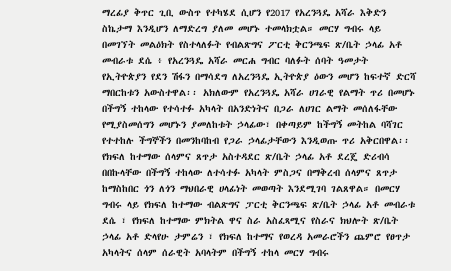ማረፊያ ቅጥር ጊቢ ውስጥ የተካሄደ ሲሆን የ2017 የአረንጓዴ አሻራ እቅድን ስኬታማ እንዲሆን ለማድረግ ያለመ መሆኑ ተመላክቷል። መርሃ ግብሩ ላይ በመገኘት መልዕክት የስተላለፉት የብልጽግና ፖርቲ ቅርንጫፍ ጽ/ቤት ኃላፊ አቶ መብራቱ ደሴ ፥ የአረንጓዴ አሻራ መርሐ ግብር ባለፉት ሰባት ዓመታት የኢትዮጵያን የደን ሽፋን በማሳደግ ለአረንጓዴ ኢትዮጵያ ዕውን መሆን ከፍተኛ ድርሻ ማበርከቱን አውስተዋል፡፡ አክለውም የአረንጓዴ አሻራ ሀገራዊ የልማት ጥሪ በመሆኑ በችግኝ ተከላው የተሳተፉ አካላት በአንድነትና በጋራ ለሀገር ልማት መሰለፋቸው የሚያስመሰግን መሆኑን ያመለከቱት ኃላፊው፣ በቀጣይም ከችግኝ መትከል ባሻገር የተተከሉ ችግኞችን በመንከባከብ የጋራ ኃላፊታቸውን እንዲወጡ ጥሪ አቅርበዋል፡፡ የክፍለ ከተማው ሰላምና ጸጥታ አስተዳደር ጽ/ቤት ኃላፊ አቶ ደረጄ ድሪብሳ በበኩላቸው በችግኝ ተከላው ለተሳተፉ አካላት ምስጋና በማቅረብ ሰላምና ጸጥታ ከማስከበር ጎን ለጎን ማህበራዊ ሀላፊነት መወጣት እንደሚገባ ገልጸዋል። በመርሃ ግብሩ ላይ የክፍለ ከተማው ብልጽግና ፓርቲ ቅርንጫፍ ጽ/ቤት ኃላፊ አቶ መብራቱ ደሴ ፣ የክፍለ ከተማው ምክትል ዋና ስራ አስፈጻሚና የስራና ክህሎት ጽ/ቤት ኃላፊ አቶ ድላየሁ ታምሬን ፣ የክፍለ ከተማና የወረዳ አመራሮችን ጨምሮ የፀጥታ አካላትና ሰላም ሰራዊት አባላትም በችግኝ ተከላ መርሃ ግብሩ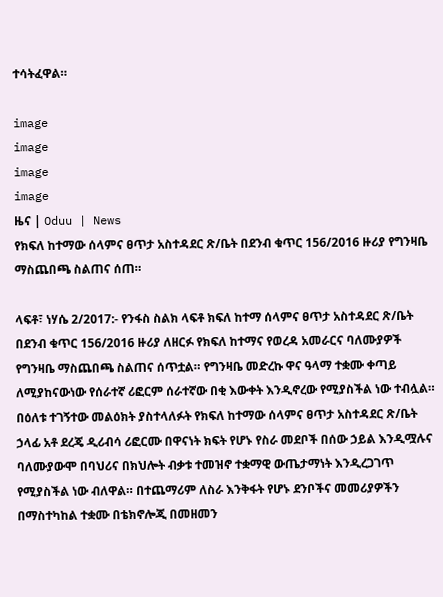ተሳትፈዋል።

image
image
image
image
ዜና | Oduu | News
የክፍለ ከተማው ሰላምና ፀጥታ አስተዳደር ጽ/ቤት በደንብ ቁጥር 156/2016 ዙሪያ የግንዛቤ ማስጨበጫ ስልጠና ሰጠ።

ላፍቶ፣ ነሃሴ 2/2017:- የንፋስ ስልክ ላፍቶ ክፍለ ከተማ ሰላምና ፀጥታ አስተዳደር ጽ/ቤት በደንብ ቁጥር 156/2016 ዙሪያ ለዘርፉ የክፍለ ከተማና የወረዳ አመራርና ባለሙያዎች የግንዛቤ ማስጨበጫ ስልጠና ሰጥቷል። የግንዛቤ መድረኩ ዋና ዓላማ ተቋሙ ቀጣይ ለሚያከናውነው የሰራተኛ ሪፎርም ሰራተኛው በቂ እውቀት እንዲኖረው የሚያስችል ነው ተብሏል። በዕለቱ ተገኝተው መልዕክት ያስተላለፉት የክፍለ ከተማው ሰላምና ፀጥታ አስተዳደር ጽ/ቤት ኃላፊ አቶ ደረጄ ዲሪብሳ ሪፎርሙ በዋናነት ክፍት የሆኑ የስራ መደቦች በሰው ኃይል እንዲሟሉና ባለሙያውሞ በባህሪና በክህሎት ብቃቱ ተመዝኖ ተቋማዊ ውጤታማነት እንዲረጋገጥ የሚያስችል ነው ብለዋል። በተጨማሪም ለስራ እንቅፋት የሆኑ ደንቦችና መመሪያዎችን በማስተካከል ተቋሙ በቴክኖሎጂ በመዘመን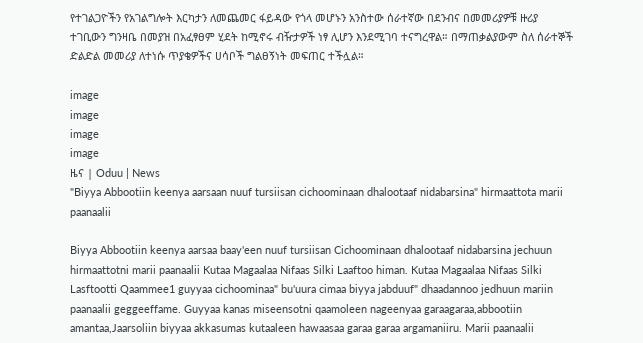የተገልጋዮችን የአገልግሎት እርካታን ለመጨመር ፋይዳው የጎላ መሆኑን አንስተው ሰራተኛው በደንብና በመመሪያዎቹ ዙሪያ ተገቢውን ግንዛቤ በመያዝ በአፈፃፀም ሂደት ከሚኖሩ ብዥታዎች ነፃ ሊሆን እንደሚገባ ተናግረዋል። በማጠቃልያውም ስለ ሰራተኞች ድልድል መመሪያ ለተነሱ ጥያቄዎችና ሀሳቦች ግልፀኝነት መፍጠር ተችሏል።

image
image
image
image
ዜና | Oduu | News
"Biyya Abbootiin keenya aarsaan nuuf tursiisan cichoominaan dhalootaaf nidabarsina" hirmaattota marii paanaalii

Biyya Abbootiin keenya aarsaa baay'een nuuf tursiisan Cichoominaan dhalootaaf nidabarsina jechuun hirmaattotni marii paanaalii Kutaa Magaalaa Nifaas Silki Laaftoo himan. Kutaa Magaalaa Nifaas Silki Lasftootti Qaammee1 guyyaa cichoominaa" bu'uura cimaa biyya jabduuf" dhaadannoo jedhuun mariin paanaalii geggeeffame. Guyyaa kanas miseensotni qaamoleen nageenyaa garaagaraa,abbootiin amantaa,Jaarsoliin biyyaa akkasumas kutaaleen hawaasaa garaa garaa argamaniiru. Marii paanaalii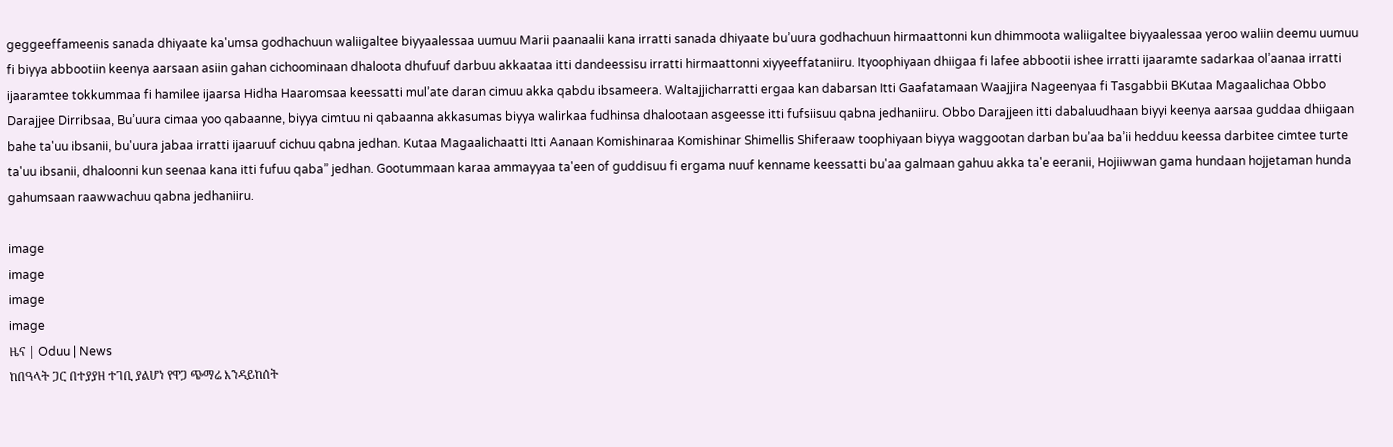geggeeffameenis sanada dhiyaate ka'umsa godhachuun waliigaltee biyyaalessaa uumuu Marii paanaalii kana irratti sanada dhiyaate bu’uura godhachuun hirmaattonni kun dhimmoota waliigaltee biyyaalessaa yeroo waliin deemu uumuu fi biyya abbootiin keenya aarsaan asiin gahan cichoominaan dhaloota dhufuuf darbuu akkaataa itti dandeessisu irratti hirmaattonni xiyyeeffataniiru. Ityoophiyaan dhiigaa fi lafee abbootii ishee irratti ijaaramte sadarkaa ol’aanaa irratti ijaaramtee tokkummaa fi hamilee ijaarsa Hidha Haaromsaa keessatti mul’ate daran cimuu akka qabdu ibsameera. Waltajjicharratti ergaa kan dabarsan Itti Gaafatamaan Waajjira Nageenyaa fi Tasgabbii BKutaa Magaalichaa Obbo Darajjee Dirribsaa, Bu’uura cimaa yoo qabaanne, biyya cimtuu ni qabaanna akkasumas biyya walirkaa fudhinsa dhalootaan asgeesse itti fufsiisuu qabna jedhaniiru. Obbo Darajjeen itti dabaluudhaan biyyi keenya aarsaa guddaa dhiigaan bahe ta'uu ibsanii, bu'uura jabaa irratti ijaaruuf cichuu qabna jedhan. Kutaa Magaalichaatti Itti Aanaan Komishinaraa Komishinar Shimellis Shiferaaw toophiyaan biyya waggootan darban bu’aa ba’ii hedduu keessa darbitee cimtee turte ta'uu ibsanii, dhaloonni kun seenaa kana itti fufuu qaba” jedhan. Gootummaan karaa ammayyaa ta'een of guddisuu fi ergama nuuf kenname keessatti bu'aa galmaan gahuu akka ta'e eeranii, Hojiiwwan gama hundaan hojjetaman hunda gahumsaan raawwachuu qabna jedhaniiru.

image
image
image
image
ዜና | Oduu | News
ከበዓላት ጋር በተያያዘ ተገቢ ያልሆነ የዋጋ ጭማሬ እንዳይከሰት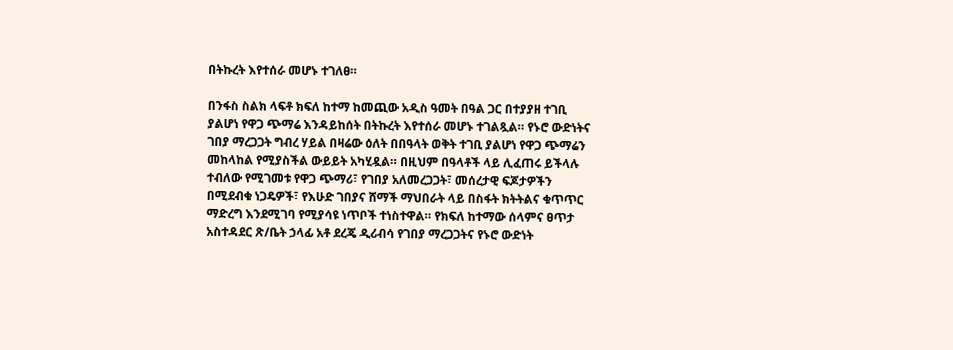በትኩረት እየተሰራ መሆኑ ተገለፀ።

በንፋስ ስልክ ላፍቶ ክፍለ ከተማ ከመጪው አዲስ ዓመት በዓል ጋር በተያያዘ ተገቢ ያልሆነ የዋጋ ጭማሬ እንዳይከሰት በትኩረት እየተሰራ መሆኑ ተገልጿል። የኑሮ ውድነትና ገበያ ማረጋጋት ግብረ ሃይል በዛሬው ዕለት በበዓላት ወቅት ተገቢ ያልሆነ የዋጋ ጭማሬን መከላከል የሚያስችል ውይይት አካሂዷል። በዚህም በዓላቶች ላይ ሊፈጠሩ ይችላሉ ተብለው የሚገመቱ የዋጋ ጭማሪ፣ የገበያ አለመረጋጋት፣ መሰረታዊ ፍጆታዎችን በሚደብቁ ነጋዴዎች፣ የእሁድ ገበያና ሸማች ማህበራት ላይ በስፋት ክትትልና ቁጥጥር ማድረግ እንደሚገባ የሚያሳዩ ነጥቦች ተነስተዋል። የክፍለ ከተማው ሰላምና ፀጥታ አስተዳደር ጽ/ቤት ኃላፊ አቶ ደረጄ ዲሪብሳ የገበያ ማረጋጋትና የኑሮ ውድነት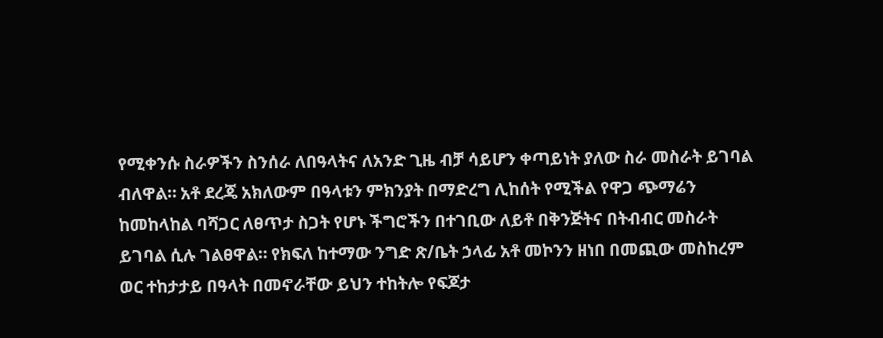የሚቀንሱ ስራዎችን ስንሰራ ለበዓላትና ለአንድ ጊዜ ብቻ ሳይሆን ቀጣይነት ያለው ስራ መስራት ይገባል ብለዋል። አቶ ደረጄ አክለውም በዓላቱን ምክንያት በማድረግ ሊከሰት የሚችል የዋጋ ጭማሬን ከመከላከል ባሻጋር ለፀጥታ ስጋት የሆኑ ችግሮችን በተገቢው ለይቶ በቅንጅትና በትብብር መስራት ይገባል ሲሉ ገልፀዋል። የክፍለ ከተማው ንግድ ጽ/ቤት ኃላፊ አቶ መኮንን ዘነበ በመጪው መስከረም ወር ተከታታይ በዓላት በመኖራቸው ይህን ተከትሎ የፍጆታ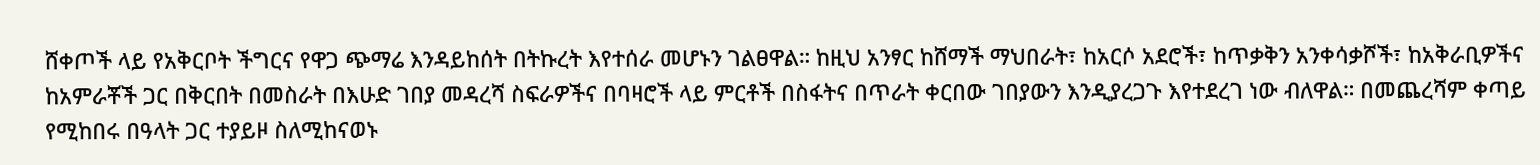ሸቀጦች ላይ የአቅርቦት ችግርና የዋጋ ጭማሬ እንዳይከሰት በትኩረት እየተሰራ መሆኑን ገልፀዋል። ከዚህ አንፃር ከሸማች ማህበራት፣ ከአርሶ አደሮች፣ ከጥቃቅን አንቀሳቃሾች፣ ከአቅራቢዎችና ከአምራቾች ጋር በቅርበት በመስራት በእሁድ ገበያ መዳረሻ ስፍራዎችና በባዛሮች ላይ ምርቶች በስፋትና በጥራት ቀርበው ገበያውን እንዲያረጋጉ እየተደረገ ነው ብለዋል። በመጨረሻም ቀጣይ የሚከበሩ በዓላት ጋር ተያይዞ ስለሚከናወኑ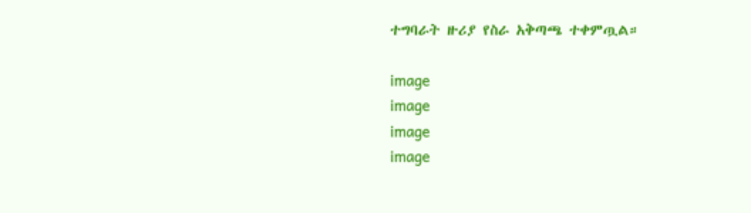ተግባራት ዙሪያ የስራ አቅጣጫ ተቀምጧል።

image
image
image
image